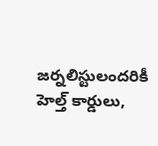జర్నలిస్టులందరికీ హెల్త్ కార్డులు,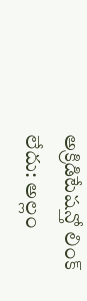అక్రిడిటేషన్తో లింక్ లేదు: అల్లం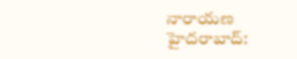నారాయణ
హైదరాబాద్: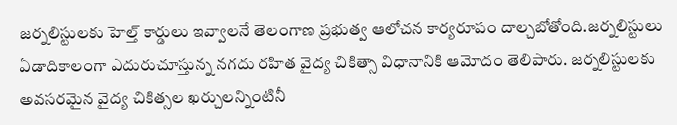జర్నలిస్టులకు హెల్త్ కార్డులు ఇవ్వాలనే తెలంగాణ ప్రభుత్వ ఆలోచన కార్యరూపం దాల్చబోతోంది.జర్నలిస్టులు ఏడాదికాలంగా ఎదురుచూస్తున్న నగదు రహిత వైద్య చికిత్సా విధానానికి ఆమోదం తెలిపారు. జర్నలిస్టులకు అవసరమైన వైద్య చికిత్సల ఖర్చులన్నింటినీ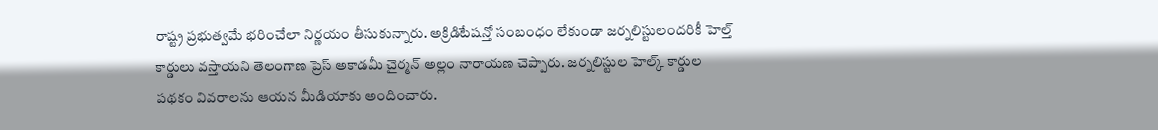రాష్ట్ర ప్రభుత్వమే భరించేలా నిర్ణయం తీసుకున్నారు. అక్రిడిటేషన్తో సంబంధం లేకుండా జర్నలిస్టులందరికీ హెల్త్ కార్డులు వస్తాయని తెలంగాణ ప్రెస్ అకాడమీ చైర్మన్ అల్లం నారాయణ చెప్పారు. జర్నలిస్టుల హెల్క్ కార్డుల పథకం వివరాలను ఆయన మీడియాకు అందించారు.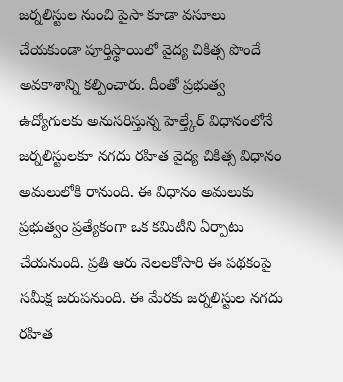జర్నలిస్టుల నుంచి పైసా కూడా వసూలు చేయకుండా పూర్తిస్థాయిలో వైద్య చికిత్స పొందే అవకాశాన్ని కల్పించారు. దీంతో ప్రభుత్వ ఉద్యోగులకు అనుసరిస్తున్న హెల్త్కేర్ విధానంలోనే జర్నలిస్టులకూ నగదు రహిత వైద్య చికిత్స విధానం అమలులోకి రానుంది. ఈ విధానం అమలుకు ప్రభుత్వం ప్రత్యేకంగా ఒక కమిటీని ఏర్పాటు చేయనుంది. ప్రతి ఆరు నెలలకోసారి ఈ పథకంపై సమీక్ష జరుపనుంది. ఈ మేరకు జర్నలిస్టుల నగదు రహిత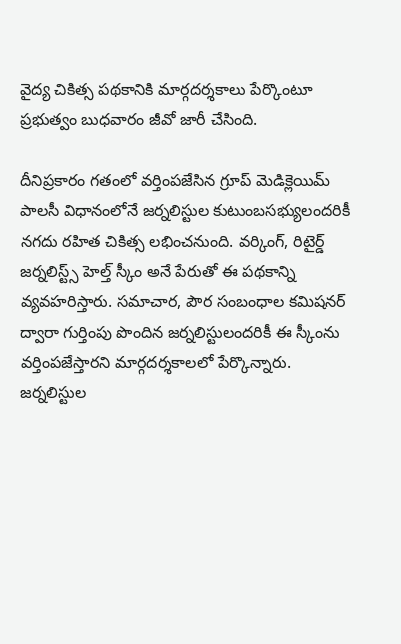వైద్య చికిత్స పథకానికి మార్గదర్శకాలు పేర్కొంటూ ప్రభుత్వం బుధవారం జీవో జారీ చేసింది.

దీనిప్రకారం గతంలో వర్తింపజేసిన గ్రూప్ మెడిక్లెయిమ్ పాలసీ విధానంలోనే జర్నలిస్టుల కుటుంబసభ్యులందరికీ నగదు రహిత చికిత్స లభించనుంది. వర్కింగ్, రిటైర్డ్ జర్నలిస్ట్స్ హెల్త్ స్కీం అనే పేరుతో ఈ పథకాన్ని వ్యవహరిస్తారు. సమాచార, పౌర సంబంధాల కమిషనర్ ద్వారా గుర్తింపు పొందిన జర్నలిస్టులందరికీ ఈ స్కీంను వర్తింపజేస్తారని మార్గదర్శకాలలో పేర్కొన్నారు.
జర్నలిస్టుల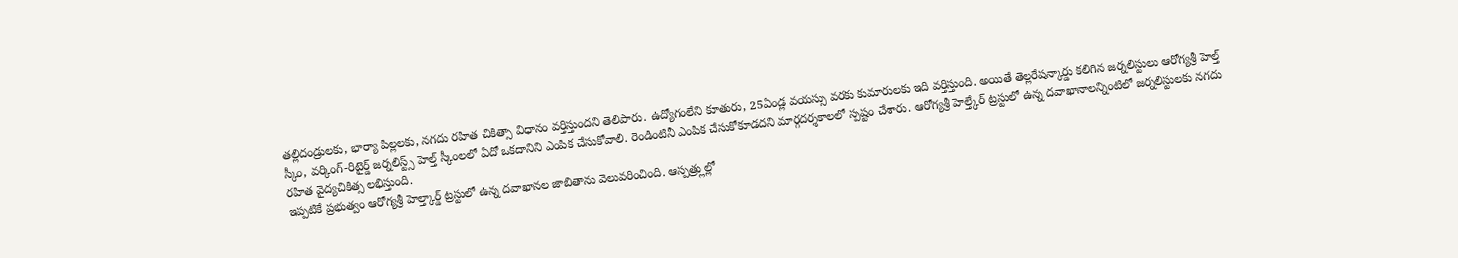తల్లిదండ్రులకు, భార్యా పిల్లలకు, నగదు రహిత చికిత్సా విధానం వర్తిస్తుందని తెలిపారు. ఉద్యోగంలేని కూతురు, 25ఏండ్ల వయస్సు వరకు కుమారులకు ఇది వర్తిస్తుంది. అయితే తెల్లరేషన్కార్డు కలిగిన జర్నలిస్టులు ఆరోగ్యశ్రీ హెల్త్ స్కీం, వర్కింగ్-రిటైర్డ్ జర్నలిస్ట్స్ హెల్త్ స్కీంలలో ఏదో ఒకదానిని ఎంపిక చేసుకోవాలి. రెండింటినీ ఎంపిక చేసుకోకూడదని మార్గదర్శకాలలో స్పష్టం చేశారు. ఆరోగ్యశ్రీ హెల్త్కేర్ ట్రస్టులో ఉన్న దవాఖానాలన్నింటిలో జర్నలిస్టులకు నగదు రహిత వైద్యచికిత్స లభిస్తుంది.
ఇప్పటికే ప్రభుత్వం ఆరోగ్యశ్రీ హెల్త్కార్డ్ ట్రస్టులో ఉన్న దవాఖానల జాబితాను వెలువరించింది. ఆస్పత్ర్లుల్లో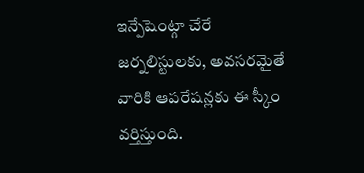ఇన్పేషెంట్గా చేరే జర్నలిస్టులకు, అవసరమైతే వారికి ఆపరేషన్లకు ఈ స్కీం వర్తిస్తుంది.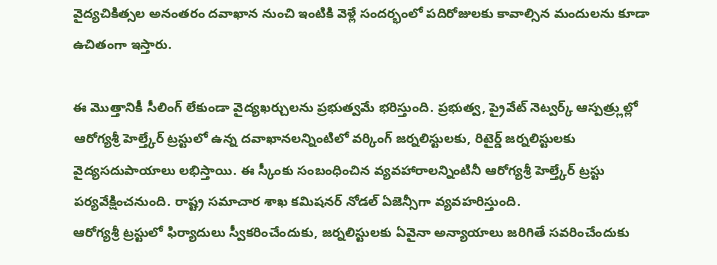వైద్యచికిత్సల అనంతరం దవాఖాన నుంచి ఇంటికి వెళ్లే సందర్భంలో పదిరోజులకు కావాల్సిన మందులను కూడా ఉచితంగా ఇస్తారు.

ఈ మొత్తానికీ సీలింగ్ లేకుండా వైద్యఖర్చులను ప్రభుత్వమే భరిస్తుంది. ప్రభుత్వ, ప్రైవేట్ నెట్వర్క్ ఆస్పత్ర్లుల్లో ఆరోగ్యశ్రీ హెల్త్కేర్ ట్రస్టులో ఉన్న దవాఖానలన్నింటిలో వర్కింగ్ జర్నలిస్టులకు, రిటైర్డ్ జర్నలిస్టులకు వైద్యసదుపాయాలు లభిస్తాయి. ఈ స్కీంకు సంబంధించిన వ్యవహారాలన్నింటినీ ఆరోగ్యశ్రీ హెల్త్కేర్ ట్రస్టు పర్యవేక్షించనుంది. రాష్ట్ర సమాచార శాఖ కమిషనర్ నోడల్ ఏజెన్సీగా వ్యవహరిస్తుంది.
ఆరోగ్యశ్రీ ట్రస్టులో ఫిర్యాదులు స్వీకరించేందుకు, జర్నలిస్టులకు ఏవైనా అన్యాయాలు జరిగితే సవరించేందుకు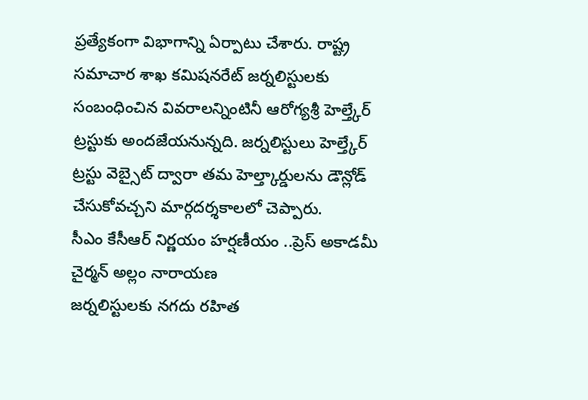ప్రత్యేకంగా విభాగాన్ని ఏర్పాటు చేశారు. రాష్ట్ర సమాచార శాఖ కమిషనరేట్ జర్నలిస్టులకు సంబంధించిన వివరాలన్నింటినీ ఆరోగ్యశ్రీ హెల్త్కేర్ ట్రస్టుకు అందజేయనున్నది. జర్నలిస్టులు హెల్త్కేర్ ట్రస్టు వెబ్సైట్ ద్వారా తమ హెల్త్కార్డులను డౌన్లోడ్ చేసుకోవచ్చని మార్గదర్శకాలలో చెప్పారు.
సీఎం కేసీఆర్ నిర్ణయం హర్షణీయం ..ప్రెస్ అకాడమీ చైర్మన్ అల్లం నారాయణ
జర్నలిస్టులకు నగదు రహిత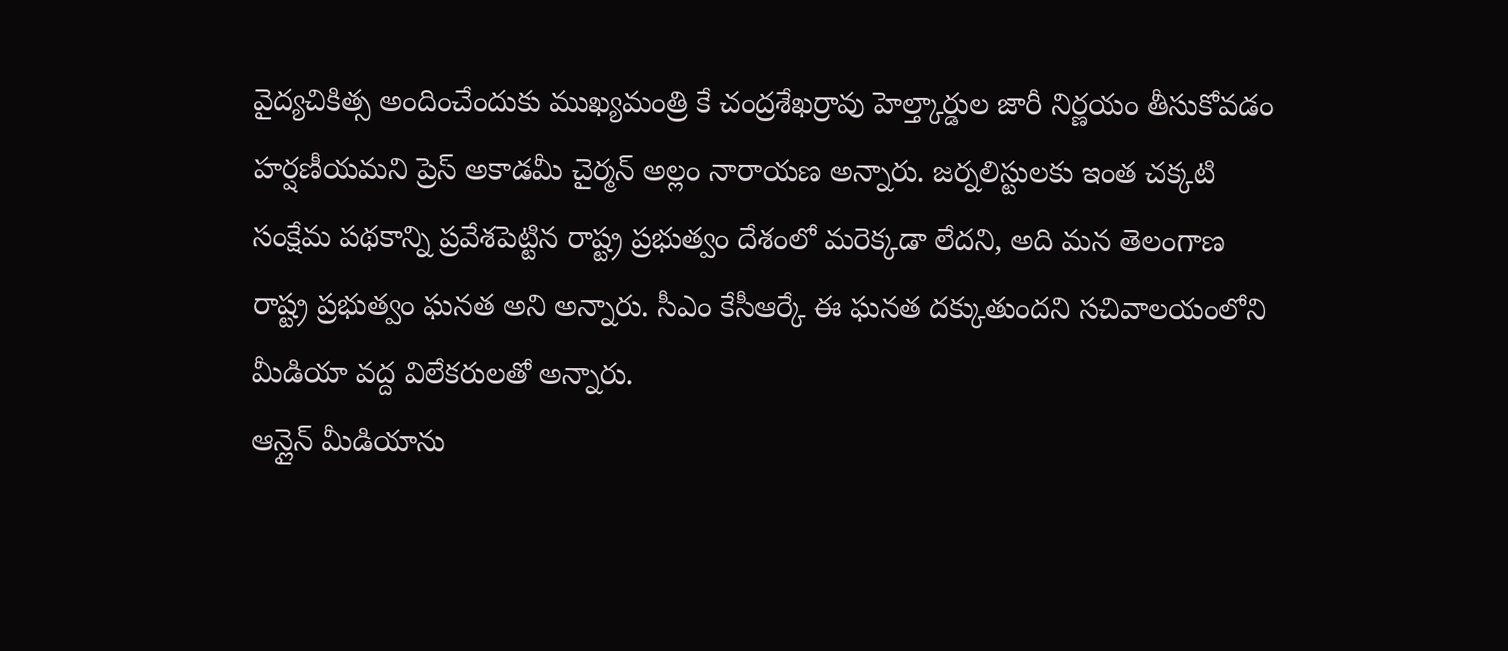వైద్యచికిత్స అందించేందుకు ముఖ్యమంత్రి కే చంద్రశేఖర్రావు హెల్త్కార్డుల జారీ నిర్ణయం తీసుకోవడం హర్షణీయమని ప్రెస్ అకాడమీ చైర్మన్ అల్లం నారాయణ అన్నారు. జర్నలిస్టులకు ఇంత చక్కటి సంక్షేమ పథకాన్ని ప్రవేశపెట్టిన రాష్ట్ర ప్రభుత్వం దేశంలో మరెక్కడా లేదని, అది మన తెలంగాణ రాష్ట్ర ప్రభుత్వం ఘనత అని అన్నారు. సీఎం కేసీఆర్కే ఈ ఘనత దక్కుతుందని సచివాలయంలోని మీడియా వద్ద విలేకరులతో అన్నారు.
ఆన్లైన్ మీడియాను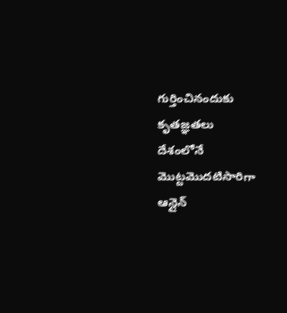గుర్తించినందుకు కృతజ్ఞతలు
దేశంలోనే మొట్టమొదటిసారిగా ఆన్లైన్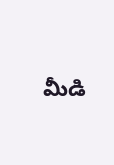మీడి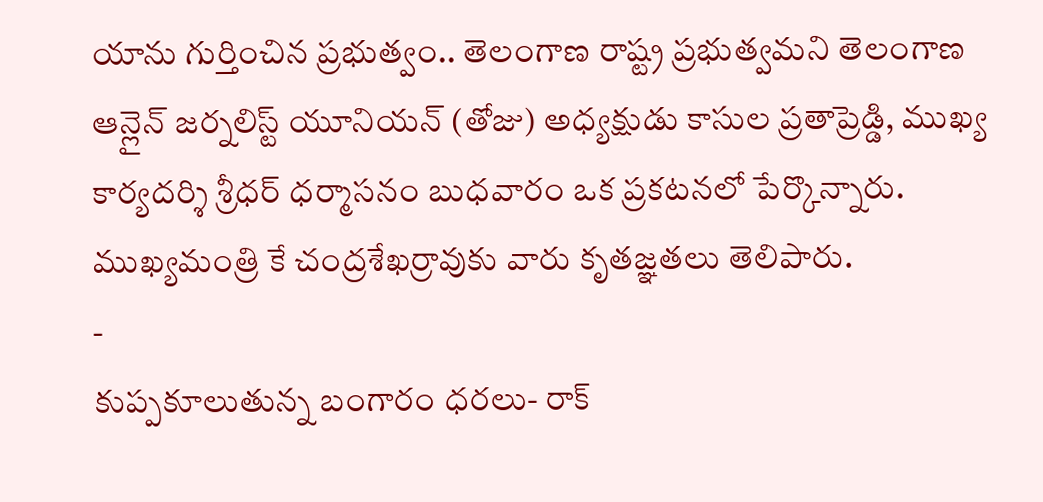యాను గుర్తించిన ప్రభుత్వం.. తెలంగాణ రాష్ట్ర ప్రభుత్వమని తెలంగాణ ఆన్లైన్ జర్నలిస్ట్ యూనియన్ (తోజు) అధ్యక్షుడు కాసుల ప్రతాప్రెడ్డి, ముఖ్య కార్యదర్శి శ్రీధర్ ధర్మాసనం బుధవారం ఒక ప్రకటనలో పేర్కొన్నారు. ముఖ్యమంత్రి కే చంద్రశేఖర్రావుకు వారు కృతజ్ఞతలు తెలిపారు.
-
కుప్పకూలుతున్న బంగారం ధరలు- రాక్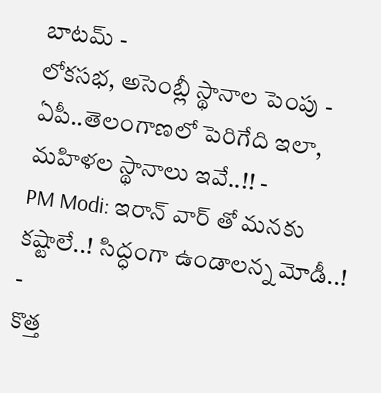బాటమ్ -
లోకసభ, అసెంబ్లీ స్థానాల పెంపు - ఏపీ..తెలంగాణలో పెరిగేది ఇలా, మహిళల స్థానాలు ఇవే..!! -
PM Modi: ఇరాన్ వార్ తో మనకు కష్టాలే..! సిద్ధంగా ఉండాలన్న మోడీ..! -
కొత్త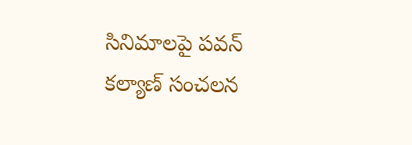సినిమాలపై పవన్ కల్యాణ్ సంచలన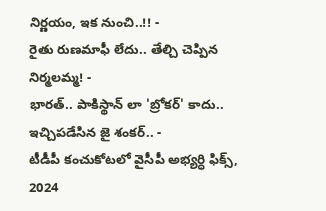నిర్ణయం, ఇక నుంచి..!! -
రైతు రుణమాఫీ లేదు.. తేల్చి చెప్పిన నిర్మలమ్మ! -
భారత్.. పాకిస్థాన్ లా 'బ్రోకర్' కాదు.. ఇచ్చిపడేసిన జై శంకర్.. -
టీడీపీ కంచుకోటలో వైసీపీ అభ్యర్ధి ఫిక్స్, 2024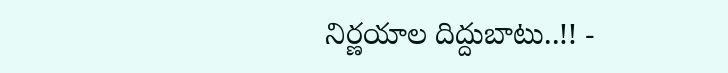నిర్ణయాల దిద్దుబాటు..!! -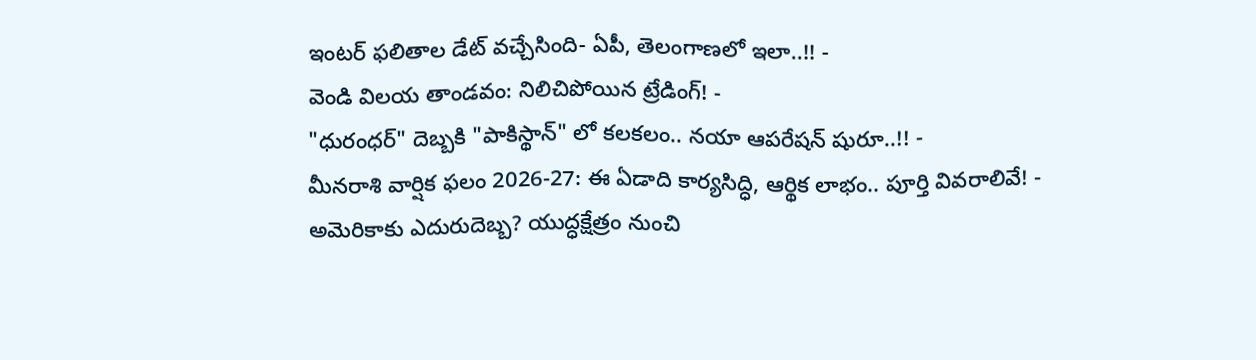ఇంటర్ ఫలితాల డేట్ వచ్చేసింది- ఏపీ, తెలంగాణలో ఇలా..!! -
వెండి విలయ తాండవం: నిలిచిపోయిన ట్రేడింగ్! -
"ధురంధర్" దెబ్బకి "పాకిస్థాన్" లో కలకలం.. నయా ఆపరేషన్ షురూ..!! -
మీనరాశి వార్షిక ఫలం 2026-27: ఈ ఏడాది కార్యసిద్ధి, ఆర్థిక లాభం.. పూర్తి వివరాలివే! -
అమెరికాకు ఎదురుదెబ్బ? యుద్ధక్షేత్రం నుంచి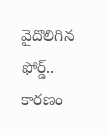వైదొలిగిన ఫోర్డ్.. కారణం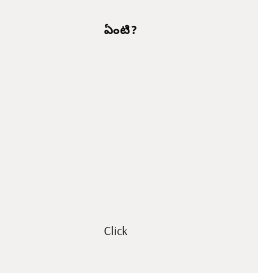ఏంటి?











Click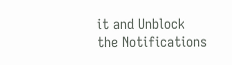it and Unblock the Notifications